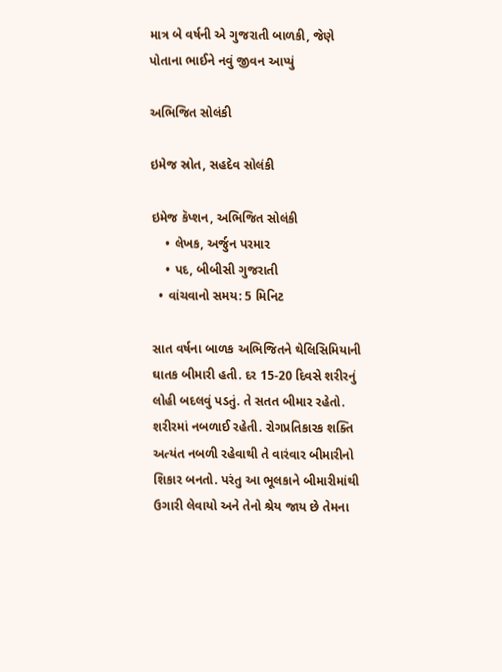માત્ર બે વર્ષની એ ગુજરાતી બાળકી, જેણે પોતાના ભાઈને નવું જીવન આપ્યું

અભિજિત સોલંકી

ઇમેજ સ્રોત, સહદેવ સોલંકી

ઇમેજ કૅપ્શન, અભિજિત સોલંકી
    • લેખક, અર્જુન પરમાર
    • પદ, બીબીસી ગુજરાતી
  • વાંચવાનો સમય: 5 મિનિટ

સાત વર્ષના બાળક અભિજિતને થેલિસિમિયાની ઘાતક બીમારી હતી. દર 15-20 દિવસે શરીરનું લોહી બદલવું પડતું. તે સતત બીમાર રહેતો. શરીરમાં નબળાઈ રહેતી. રોગપ્રતિકારક શક્તિ અત્યંત નબળી રહેવાથી તે વારંવાર બીમારીનો શિકાર બનતો. પરંતુ આ ભૂલકાને બીમારીમાંથી ઉગારી લેવાયો અને તેનો શ્રેય જાય છે તેમના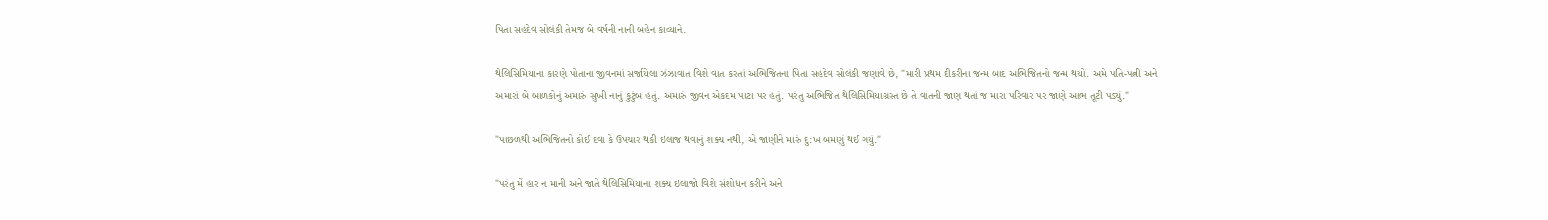પિતા સહદેવ સોલંકી તેમજ બે વર્ષની નાની બહેન કાવ્યાને.

થેલિસિમિયાના કારણે પોતાના જીવનમાં સર્જાયેલા ઝંઝાવાત વિશે વાત કરતાં અભિજિતના પિતા સહદેવ સોલંકી જણાવે છે, "મારી પ્રથમ દીકરીના જન્મ બાદ અભિજિતનો જન્મ થયો. અમે પતિ-પત્ની અને અમારાં બે બાળકોનું અમારું સુખી નાનું કુટુંબ હતું. અમારું જીવન એકદમ પાટા પર હતું. પરંતુ અભિજિત થેલિસિમિયાગ્રસ્ત છે તે વાતની જાણ થતાં જ મારા પરિવાર પર જાણે આભ તૂટી પડ્યું."

"પાછળથી અભિજિતનો કોઈ દવા કે ઉપચાર થકી ઇલાજ થવાનું શક્ય નથી, એ જાણીને મારું દુ:ખ બમણું થઈ ગયું."

"પરંતુ મેં હાર ન માની અને જાતે થેલિસિમિયાના શક્ય ઇલાજો વિશે સંશોધન કરીને અને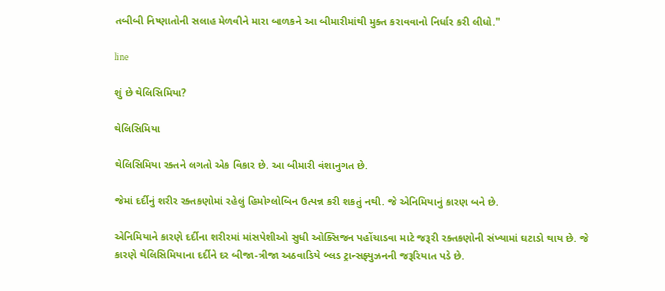તબીબી નિષ્ણાતોની સલાહ મેળવીને મારા બાળકને આ બીમારીમાંથી મુક્ત કરાવવાનો નિર્ધાર કરી લીધો."

line

શું છે થેલિસિમિયા?

થેલિસિમિયા

થેલિસિમિયા રક્તને લગતો એક વિકાર છે. આ બીમારી વંશાનુગત છે.

જેમાં દર્દીનું શરીર રક્તકણોમાં રહેલું હિમોગ્લોબિન ઉત્પન્ન કરી શકતું નથી. જે એનિમિયાનું કારણ બને છે.

એનિમિયાને કારણે દર્દીના શરીરમાં માંસપેશીઓ સુધી ઓક્સિજન પહોંચાડવા માટે જરૂરી રક્તકણોની સંખ્યામાં ઘટાડો થાય છે. જે કારણે થેલિસિમિયાના દર્દીને દર બીજા-ત્રીજા અઠવાડિયે બ્લડ ટ્રાન્સફ્યુઝનની જરૂરિયાત પડે છે.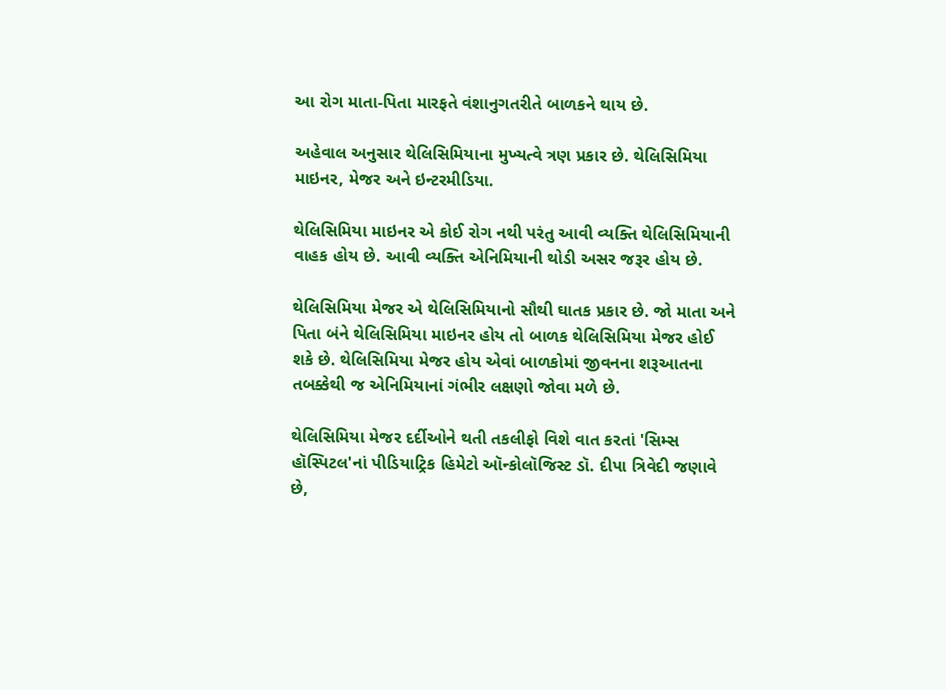આ રોગ માતા-પિતા મારફતે વંશાનુગતરીતે બાળકને થાય છે.

અહેવાલ અનુસાર થેલિસિમિયાના મુખ્યત્વે ત્રણ પ્રકાર છે. થેલિસિમિયા માઇનર, મેજર અને ઇન્ટરમીડિયા.

થેલિસિમિયા માઇનર એ કોઈ રોગ નથી પરંતુ આવી વ્યક્તિ થેલિસિમિયાની વાહક હોય છે. આવી વ્યક્તિ એનિમિયાની થોડી અસર જરૂર હોય છે.

થેલિસિમિયા મેજર એ થેલિસિમિયાનો સૌથી ઘાતક પ્રકાર છે. જો માતા અને પિતા બંને થેલિસિમિયા માઇનર હોય તો બાળક થેલિસિમિયા મેજર હોઈ શકે છે. થેલિસિમિયા મેજર હોય એવાં બાળકોમાં જીવનના શરૂઆતના તબક્કેથી જ એનિમિયાનાં ગંભીર લક્ષણો જોવા મળે છે.

થેલિસિમિયા મેજર દર્દીઓને થતી તકલીફો વિશે વાત કરતાં 'સિમ્સ હૉસ્પિટલ'નાં પીડિયાટ્રિક હિમેટો ઑન્કોલૉજિસ્ટ ડૉ. દીપા ત્રિવેદી જણાવે છે,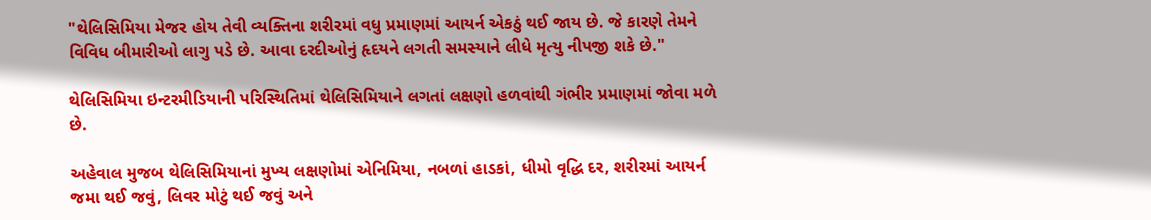"થેલિસિમિયા મેજર હોય તેવી વ્યક્તિના શરીરમાં વધુ પ્રમાણમાં આયર્ન એકઠું થઈ જાય છે. જે કારણે તેમને વિવિધ બીમારીઓ લાગુ પડે છે. આવા દરદીઓનું હૃદયને લગતી સમસ્યાને લીધે મૃત્યુ નીપજી શકે છે."

થેલિસિમિયા ઇન્ટરમીડિયાની પરિસ્થિતિમાં થેલિસિમિયાને લગતાં લક્ષણો હળવાંથી ગંભીર પ્રમાણમાં જોવા મળે છે.

અહેવાલ મુજબ થેલિસિમિયાનાં મુખ્ય લક્ષણોમાં એનિમિયા, નબળાં હાડકાં, ધીમો વૃદ્ધિ દર, શરીરમાં આયર્ન જમા થઈ જવું, લિવર મોટું થઈ જવું અને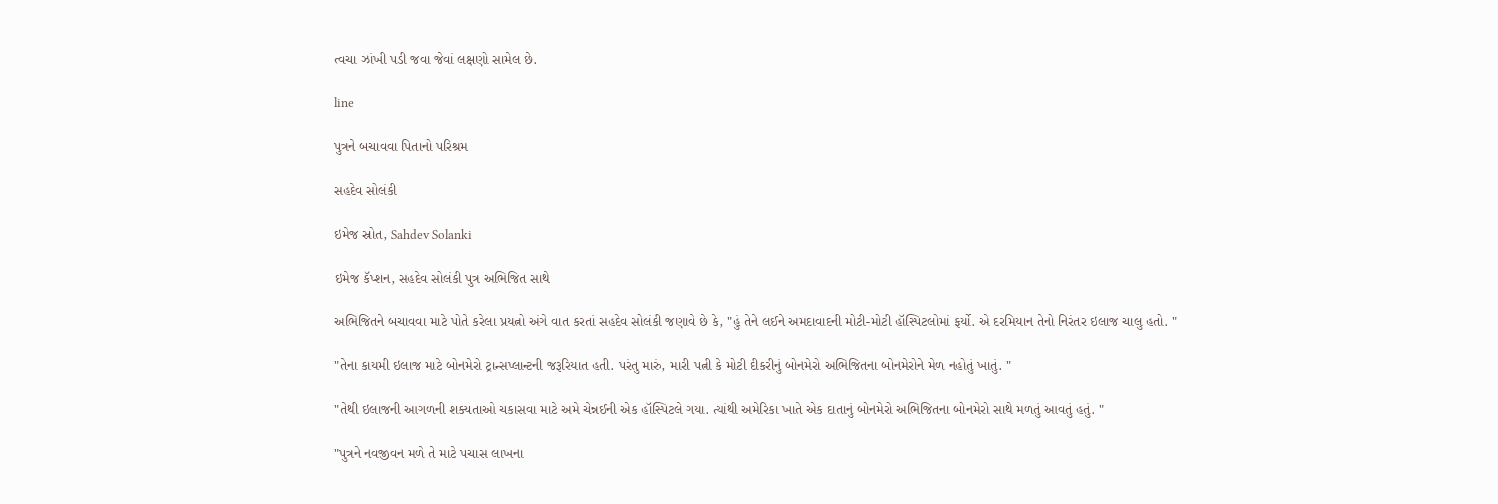ત્વચા ઝાંખી પડી જવા જેવાં લક્ષણો સામેલ છે.

line

પુત્રને બચાવવા પિતાનો પરિશ્રમ

સહદેવ સોલંકી

ઇમેજ સ્રોત, Sahdev Solanki

ઇમેજ કૅપ્શન, સહદેવ સોલંકી પુત્ર અભિજિત સાથે

અભિજિતને બચાવવા માટે પોતે કરેલા પ્રયત્નો અંગે વાત કરતાં સહદેવ સોલંકી જણાવે છે કે, "હું તેને લઈને અમદાવાદની મોટી-મોટી હૉસ્પિટલોમાં ફર્યો. એ દરમિયાન તેનો નિરંતર ઇલાજ ચાલુ હતો. "

"તેના કાયમી ઇલાજ માટે બોનમેરો ટ્રાન્સપ્લાન્ટની જરૂરિયાત હતી. પરંતુ મારું, મારી પત્ની કે મોટી દીકરીનું બોનમેરો અભિજિતના બોનમેરોને મેળ નહોતું ખાતું. "

"તેથી ઇલાજની આગળની શક્યતાઓ ચકાસવા માટે અમે ચેન્નઈની એક હૉસ્પિટલે ગયા. ત્યાંથી અમેરિકા ખાતે એક દાતાનું બોનમેરો અભિજિતના બોનમેરો સાથે મળતું આવતું હતું. "

"પુત્રને નવજીવન મળે તે માટે પચાસ લાખના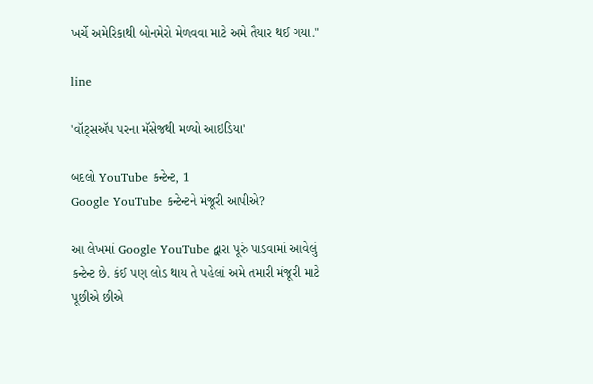ખર્ચે અમેરિકાથી બોનમેરો મેળવવા માટે અમે તૈયાર થઈ ગયા."

line

'વૉટ્સઍપ પરના મૅસેજથી મળ્યો આઇડિયા'

બદલો YouTube કન્ટેન્ટ, 1
Google YouTube કન્ટેન્ટને મંજૂરી આપીએ?

આ લેખમાં Google YouTube દ્વારા પૂરું પાડવામાં આવેલું કન્ટેન્ટ છે. કંઈ પણ લોડ થાય તે પહેલાં અમે તમારી મંજૂરી માટે પૂછીએ છીએ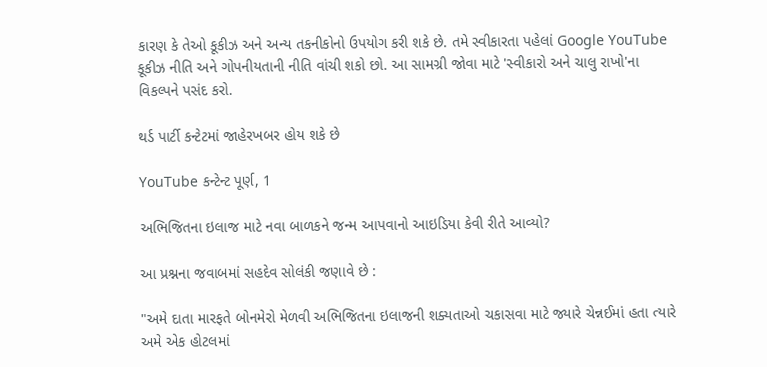કારણ કે તેઓ કૂકીઝ અને અન્ય તકનીકોનો ઉપયોગ કરી શકે છે. તમે સ્વીકારતા પહેલાં Google YouTube કૂકીઝ નીતિ અને ગોપનીયતાની નીતિ વાંચી શકો છો. આ સામગ્રી જોવા માટે 'સ્વીકારો અને ચાલુ રાખો'ના વિકલ્પને પસંદ કરો.

થર્ડ પાર્ટી કન્ટેટમાં જાહેરખબર હોય શકે છે

YouTube કન્ટેન્ટ પૂર્ણ, 1

અભિજિતના ઇલાજ માટે નવા બાળકને જન્મ આપવાનો આઇડિયા કેવી રીતે આવ્યો?

આ પ્રશ્નના જવાબમાં સહદેવ સોલંકી જણાવે છે :

"અમે દાતા મારફતે બોનમેરો મેળવી અભિજિતના ઇલાજની શક્યતાઓ ચકાસવા માટે જ્યારે ચેન્નઈમાં હતા ત્યારે અમે એક હોટલમાં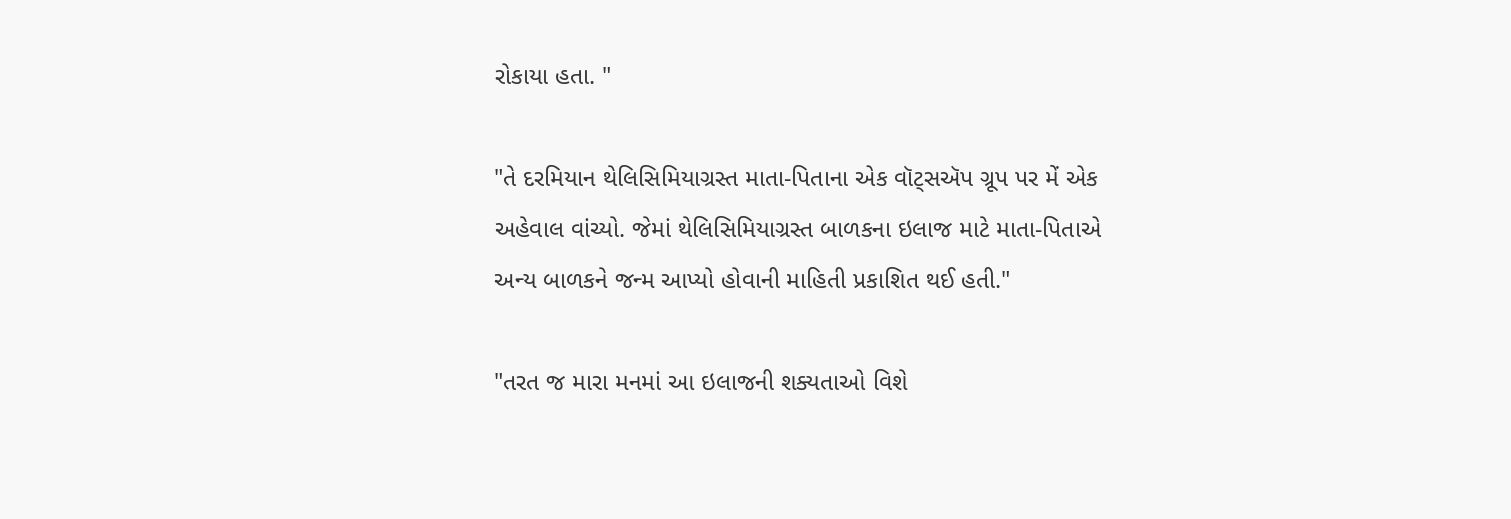રોકાયા હતા. "

"તે દરમિયાન થેલિસિમિયાગ્રસ્ત માતા-પિતાના એક વૉટ્સઍપ ગ્રૂપ પર મેં એક અહેવાલ વાંચ્યો. જેમાં થેલિસિમિયાગ્રસ્ત બાળકના ઇલાજ માટે માતા-પિતાએ અન્ય બાળકને જન્મ આપ્યો હોવાની માહિતી પ્રકાશિત થઈ હતી."

"તરત જ મારા મનમાં આ ઇલાજની શક્યતાઓ વિશે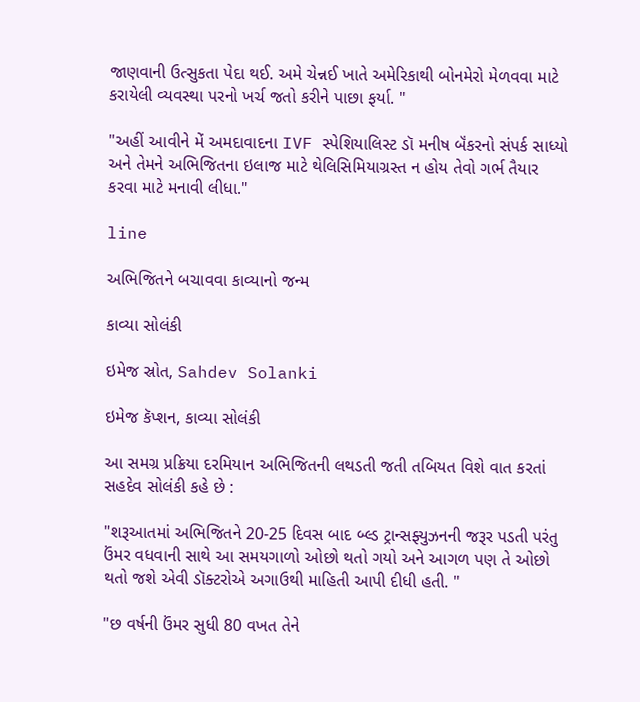જાણવાની ઉત્સુકતા પેદા થઈ. અમે ચેન્નઈ ખાતે અમેરિકાથી બોનમેરો મેળવવા માટે કરાયેલી વ્યવસ્થા પરનો ખર્ચ જતો કરીને પાછા ફર્યા. "

"અહીં આવીને મેં અમદાવાદના IVF સ્પેશિયાલિસ્ટ ડૉ મનીષ બૅંકરનો સંપર્ક સાધ્યો અને તેમને અભિજિતના ઇલાજ માટે થેલિસિમિયાગ્રસ્ત ન હોય તેવો ગર્ભ તૈયાર કરવા માટે મનાવી લીધા."

line

અભિજિતને બચાવવા કાવ્યાનો જન્મ

કાવ્યા સોલંકી

ઇમેજ સ્રોત, Sahdev Solanki

ઇમેજ કૅપ્શન, કાવ્યા સોલંકી

આ સમગ્ર પ્રક્રિયા દરમિયાન અભિજિતની લથડતી જતી તબિયત વિશે વાત કરતાં સહદેવ સોલંકી કહે છે :

"શરૂઆતમાં અભિજિતને 20-25 દિવસ બાદ બ્લ્ડ ટ્રાન્સફ્યુઝનની જરૂર પડતી પરંતુ ઉંમર વધવાની સાથે આ સમયગાળો ઓછો થતો ગયો અને આગળ પણ તે ઓછો થતો જશે એવી ડૉક્ટરોએ અગાઉથી માહિતી આપી દીધી હતી. "

"છ વર્ષની ઉંમર સુધી 80 વખત તેને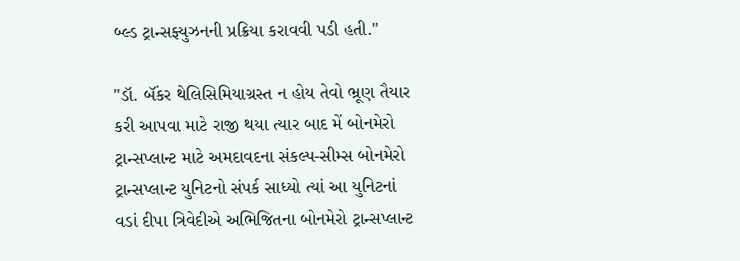બ્લ્ડ ટ્રાન્સફ્યુઝનની પ્રક્રિયા કરાવવી પડી હતી."

"ડૉ. બૅંકર થેલિસિમિયાગ્રસ્ત ન હોય તેવો ભ્રૂણ તૈયાર કરી આપવા માટે રાજી થયા ત્યાર બાદ મેં બોનમેરો ટ્રાન્સપ્લાન્ટ માટે અમદાવદના સંકલ્પ-સીમ્સ બોનમેરો ટ્રાન્સપ્લાન્ટ યુનિટનો સંપર્ક સાધ્યો ત્યાં આ યુનિટનાં વડાં દીપા ત્રિવેદીએ અભિજિતના બોનમેરો ટ્રાન્સપ્લાન્ટ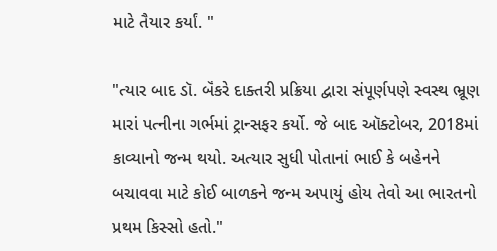માટે તૈયાર કર્યાં. "

"ત્યાર બાદ ડૉ. બૅંકરે દાક્તરી પ્રક્રિયા દ્વારા સંપૂર્ણપણે સ્વસ્થ ભ્રૂણ મારાં પત્નીના ગર્ભમાં ટ્રાન્સફર કર્યો. જે બાદ ઑક્ટોબર, 2018માં કાવ્યાનો જન્મ થયો. અત્યાર સુધી પોતાનાં ભાઈ કે બહેનને બચાવવા માટે કોઈ બાળકને જન્મ અપાયું હોય તેવો આ ભારતનો પ્રથમ કિસ્સો હતો."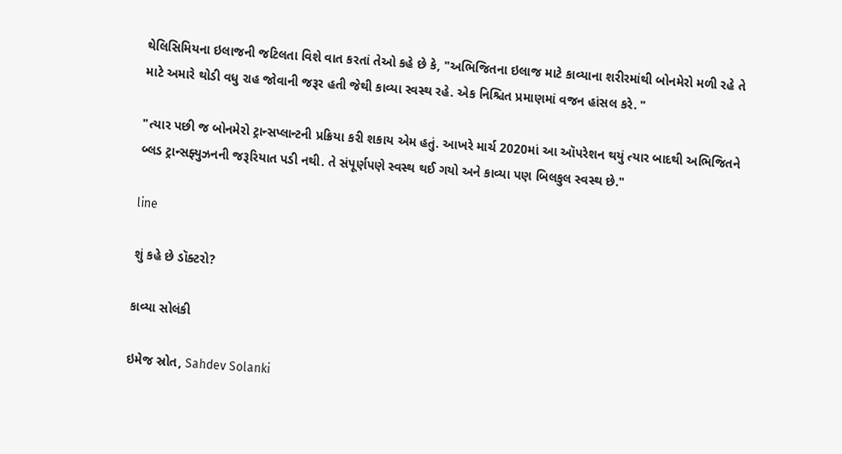થેલિસિમિયના ઇલાજની જટિલતા વિશે વાત કરતાં તેઓ કહે છે કે, "અભિજિતના ઇલાજ માટે કાવ્યાના શરીરમાંથી બોનમેરો મળી રહે તે માટે અમારે થોડી વધુ રાહ જોવાની જરૂર હતી જેથી કાવ્યા સ્વસ્થ રહે. એક નિશ્ચિત પ્રમાણમાં વજન હાંસલ કરે. "

"ત્યાર પછી જ બોનમેરો ટ્રાન્સપ્લાન્ટની પ્રક્રિયા કરી શકાય એમ હતું. આખરે માર્ચ 2020માં આ ઑપરેશન થયું ત્યાર બાદથી અભિજિતને બ્લડ ટ્રાન્સફ્યુઝનની જરૂરિયાત પડી નથી. તે સંપૂર્ણપણે સ્વસ્થ થઈ ગયો અને કાવ્યા પણ બિલકુલ સ્વસ્થ છે."

line

શું કહે છે ડૉક્ટરો?

કાવ્યા સોલંકી

ઇમેજ સ્રોત, Sahdev Solanki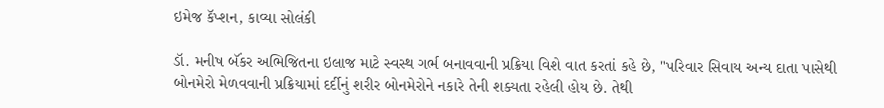ઇમેજ કૅપ્શન, કાવ્યા સોલંકી

ડૉ. મનીષ બૅંકર અભિજિતના ઇલાજ માટે સ્વસ્થ ગર્ભ બનાવવાની પ્રક્રિયા વિશે વાત કરતાં કહે છે, "પરિવાર સિવાય અન્ય દાતા પાસેથી બોનમેરો મેળવવાની પ્રક્રિયામાં દર્દીનું શરીર બોનમેરોને નકારે તેની શક્યતા રહેલી હોય છે. તેથી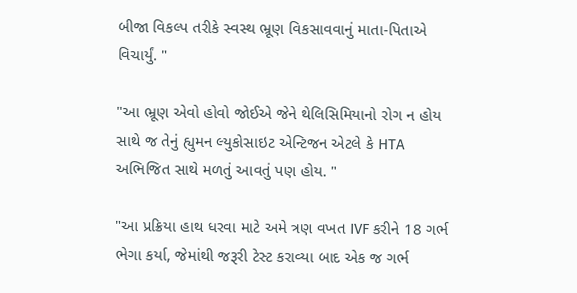બીજા વિકલ્પ તરીકે સ્વસ્થ ભ્રૂણ વિકસાવવાનું માતા-પિતાએ વિચાર્યું. "

"આ ભ્રૂણ એવો હોવો જોઈએ જેને થેલિસિમિયાનો રોગ ન હોય સાથે જ તેનું હ્યુમન લ્યુકોસાઇટ એન્ટિજન એટલે કે HTA અભિજિત સાથે મળતું આવતું પણ હોય. "

"આ પ્રક્રિયા હાથ ધરવા માટે અમે ત્રણ વખત IVF કરીને 18 ગર્ભ ભેગા કર્યા, જેમાંથી જરૂરી ટેસ્ટ કરાવ્યા બાદ એક જ ગર્ભ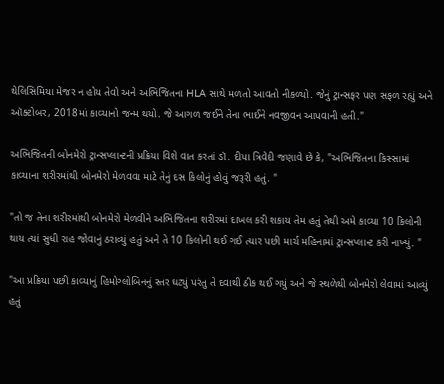થેલિસિમિયા મેજર ન હોય તેવો અને અભિજિતના HLA સાથે મળતો આવતો નીકળ્યો. જેનું ટ્રાન્સફર પણ સફળ રહ્યું અને ઑક્ટોબર, 2018માં કાવ્યાનો જન્મ થયો. જે આગળ જઈને તેના ભાઈને નવજીવન આપવાની હતી."

અભિજિતની બોનમેરો ટ્રાન્સપ્લાન્ટની પ્રક્રિયા વિશે વાત કરતાં ડૉ. દીપા ત્રિવેદી જણાવે છે કે, "અભિજિતના કિસ્સામાં કાવ્યાના શરીરમાંથી બોનમેરો મેળવવા માટે તેનું દસ કિલોનું હોવું જરૂરી હતું. "

"તો જ તેના શરીરમાંથી બોનમેરો મેળવીને અભિજિતના શરીરમાં દાખલ કરી શકાય તેમ હતું તેથી અમે કાવ્યા 10 કિલોની થાય ત્યાં સુધી રાહ જોવાનું ઠરાવ્યું હતું અને તે 10 કિલોની થઈ ગઈ ત્યાર પછી માર્ચ મહિનામાં ટ્રાન્સપ્લાન્ટ કરી નાખ્યું. "

"આ પ્રક્રિયા પછી કાવ્યાનું હિમોગ્લોબિનનું સ્તર ઘટ્યું પરંતુ તે દવાથી ઠીક થઈ ગયું અને જે સ્થળેથી બોનમેરો લેવામાં આવ્યું હતું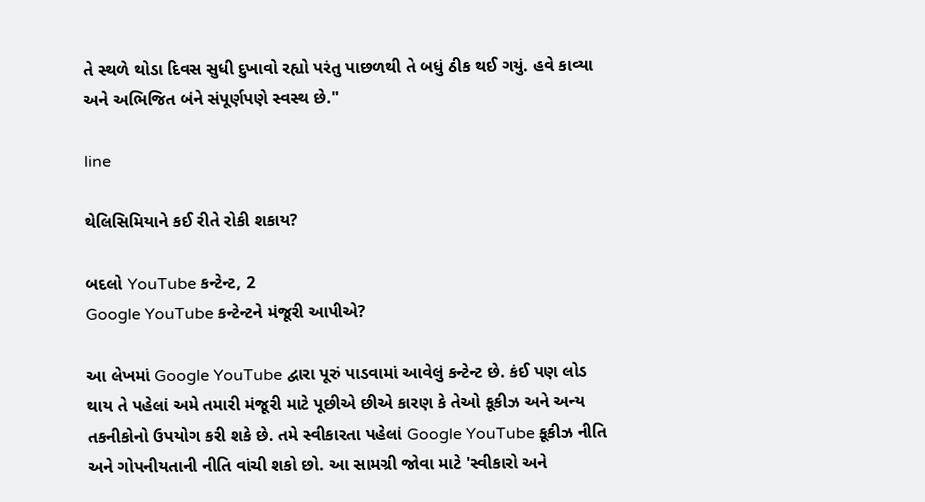તે સ્થળે થોડા દિવસ સુધી દુખાવો રહ્યો પરંતુ પાછળથી તે બધું ઠીક થઈ ગયું. હવે કાવ્યા અને અભિજિત બંને સંપૂર્ણપણે સ્વસ્થ છે."

line

થેલિસિમિયાને કઈ રીતે રોકી શકાય?

બદલો YouTube કન્ટેન્ટ, 2
Google YouTube કન્ટેન્ટને મંજૂરી આપીએ?

આ લેખમાં Google YouTube દ્વારા પૂરું પાડવામાં આવેલું કન્ટેન્ટ છે. કંઈ પણ લોડ થાય તે પહેલાં અમે તમારી મંજૂરી માટે પૂછીએ છીએ કારણ કે તેઓ કૂકીઝ અને અન્ય તકનીકોનો ઉપયોગ કરી શકે છે. તમે સ્વીકારતા પહેલાં Google YouTube કૂકીઝ નીતિ અને ગોપનીયતાની નીતિ વાંચી શકો છો. આ સામગ્રી જોવા માટે 'સ્વીકારો અને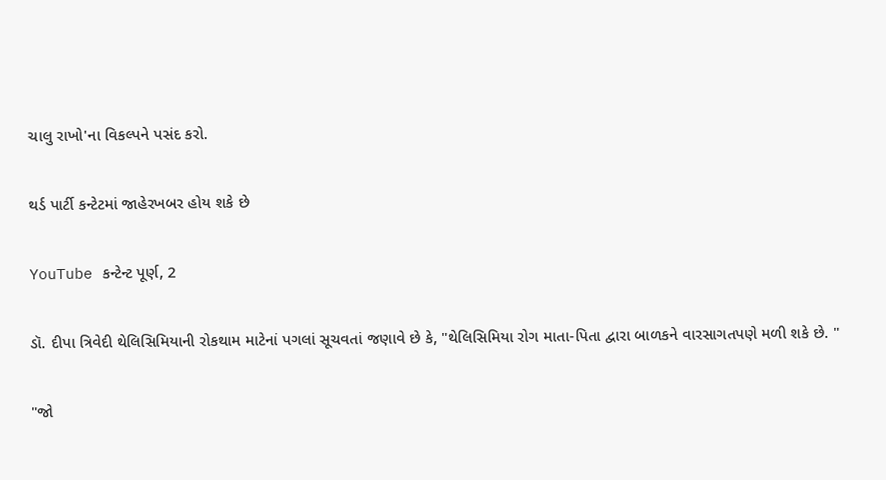ચાલુ રાખો'ના વિકલ્પને પસંદ કરો.

થર્ડ પાર્ટી કન્ટેટમાં જાહેરખબર હોય શકે છે

YouTube કન્ટેન્ટ પૂર્ણ, 2

ડૉ. દીપા ત્રિવેદી થેલિસિમિયાની રોકથામ માટેનાં પગલાં સૂચવતાં જણાવે છે કે, "થેલિસિમિયા રોગ માતા-પિતા દ્વારા બાળકને વારસાગતપણે મળી શકે છે. "

"જો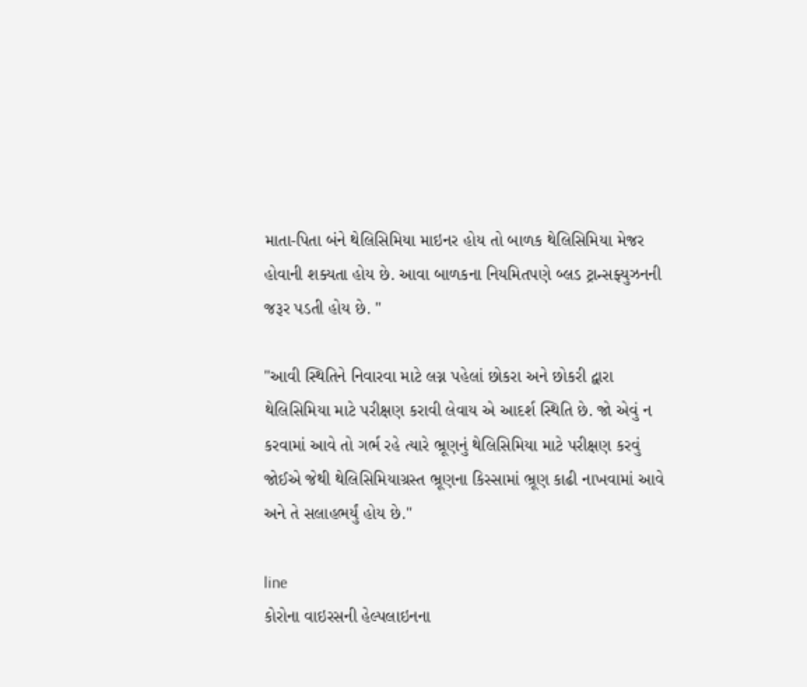માતા-પિતા બંને થેલિસિમિયા માઇનર હોય તો બાળક થેલિસિમિયા મેજર હોવાની શક્યતા હોય છે. આવા બાળકના નિયમિતપણે બ્લડ ટ્રાન્સફ્યુઝનની જરૂર પડતી હોય છે. "

"આવી સ્થિતિને નિવારવા માટે લગ્ન પહેલાં છોકરા અને છોકરી દ્વારા થેલિસિમિયા માટે પરીક્ષણ કરાવી લેવાય એ આદર્શ સ્થિતિ છે. જો એવું ન કરવામાં આવે તો ગર્ભ રહે ત્યારે ભ્રૂણનું થેલિસિમિયા માટે પરીક્ષણ કરવું જોઈએ જેથી થેલિસિમિયાગ્રસ્ત ભ્રૂણના કિસ્સામાં ભ્રૂણ કાઢી નાખવામાં આવે અને તે સલાહભર્યું હોય છે."

line
કોરોના વાઇરસની હેલ્પલાઇનના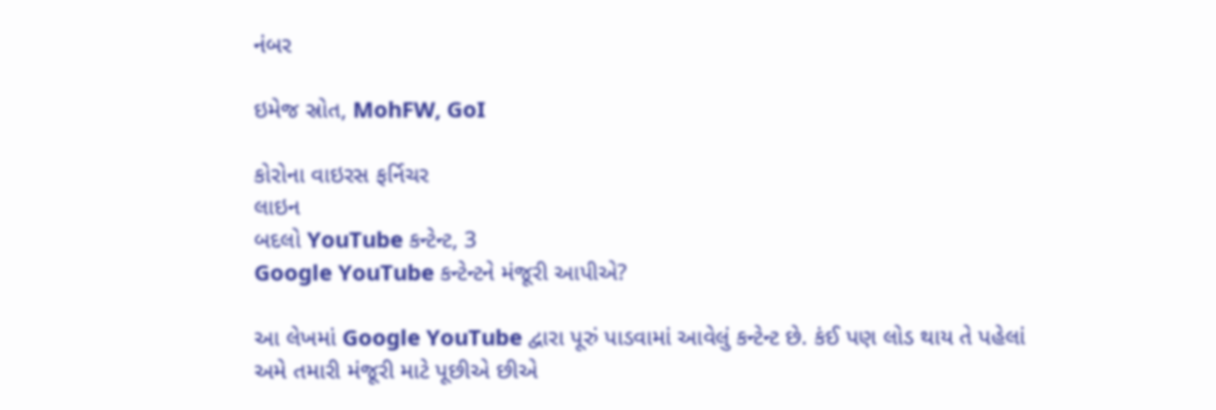નંબર

ઇમેજ સ્રોત, MohFW, GoI

કોરોના વાઇરસ ફર્નિચર
લાઇન
બદલો YouTube કન્ટેન્ટ, 3
Google YouTube કન્ટેન્ટને મંજૂરી આપીએ?

આ લેખમાં Google YouTube દ્વારા પૂરું પાડવામાં આવેલું કન્ટેન્ટ છે. કંઈ પણ લોડ થાય તે પહેલાં અમે તમારી મંજૂરી માટે પૂછીએ છીએ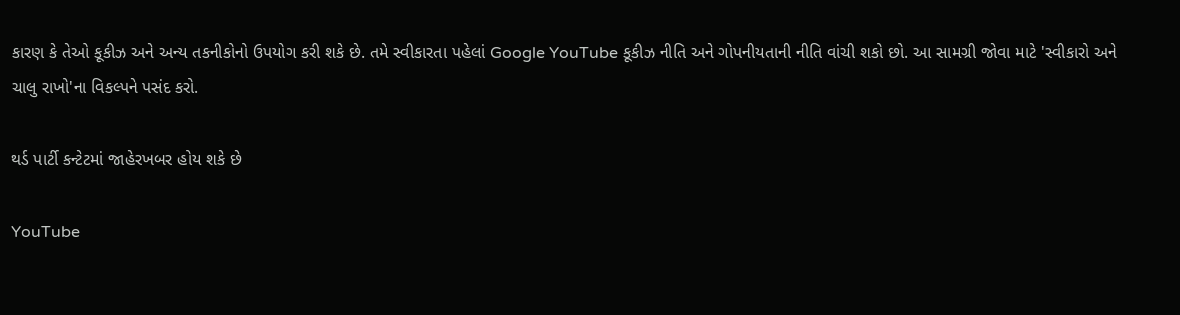કારણ કે તેઓ કૂકીઝ અને અન્ય તકનીકોનો ઉપયોગ કરી શકે છે. તમે સ્વીકારતા પહેલાં Google YouTube કૂકીઝ નીતિ અને ગોપનીયતાની નીતિ વાંચી શકો છો. આ સામગ્રી જોવા માટે 'સ્વીકારો અને ચાલુ રાખો'ના વિકલ્પને પસંદ કરો.

થર્ડ પાર્ટી કન્ટેટમાં જાહેરખબર હોય શકે છે

YouTube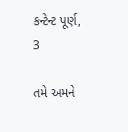કન્ટેન્ટ પૂર્ણ, 3

તમે અમને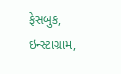ફેસબુક, ઇન્સ્ટાગ્રામ,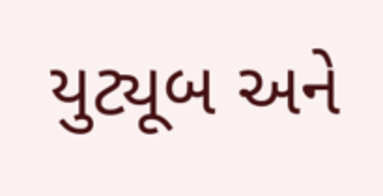યુટ્યૂબ અને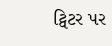ટ્વિટર પર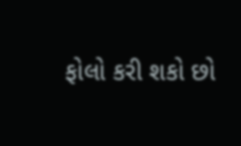ફોલો કરી શકો છો